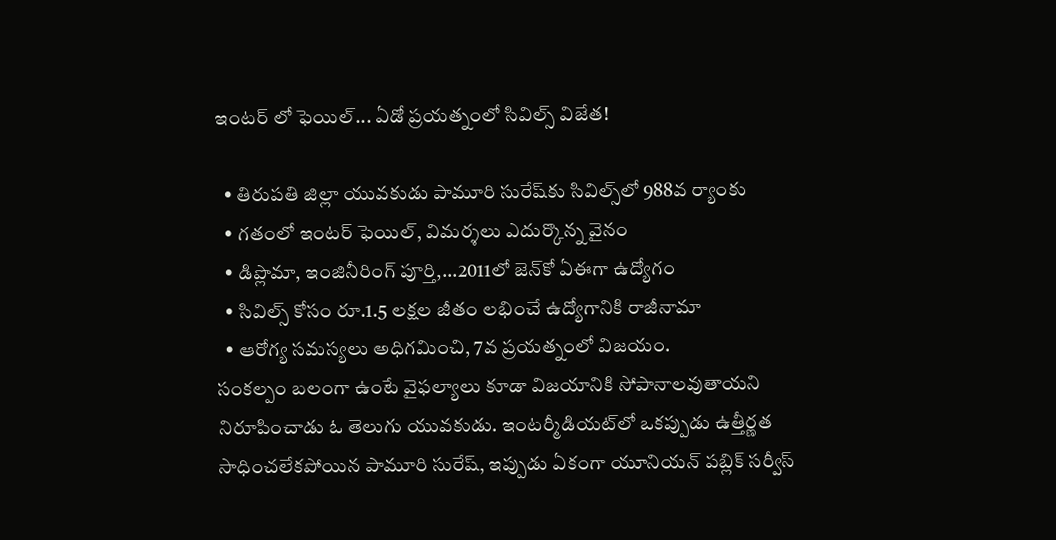ఇంటర్ లో ఫెయిల్... ఏడో ప్రయత్నంలో సివిల్స్ విజేత!

  • తిరుపతి జిల్లా యువకుడు పామూరి సురేష్‌కు సివిల్స్‌లో 988వ ర్యాంకు
  • గతంలో ఇంటర్ ఫెయిల్, విమర్శలు ఎదుర్కొన్న వైనం
  • డిప్లొమా, ఇంజినీరింగ్ పూర్తి,...2011లో జెన్‌కో ఏఈగా ఉద్యోగం
  • సివిల్స్ కోసం రూ.1.5 లక్షల జీతం లభించే ఉద్యోగానికి రాజీనామా
  • ఆరోగ్య సమస్యలు అధిగమించి, 7వ ప్రయత్నంలో విజయం.
సంకల్పం బలంగా ఉంటే వైఫల్యాలు కూడా విజయానికి సోపానాలవుతాయని నిరూపించాడు ఓ తెలుగు యువకుడు. ఇంటర్మీడియట్‌లో ఒకప్పుడు ఉత్తీర్ణత సాధించలేకపోయిన పామూరి సురేష్, ఇప్పుడు ఏకంగా యూనియన్ పబ్లిక్ సర్వీస్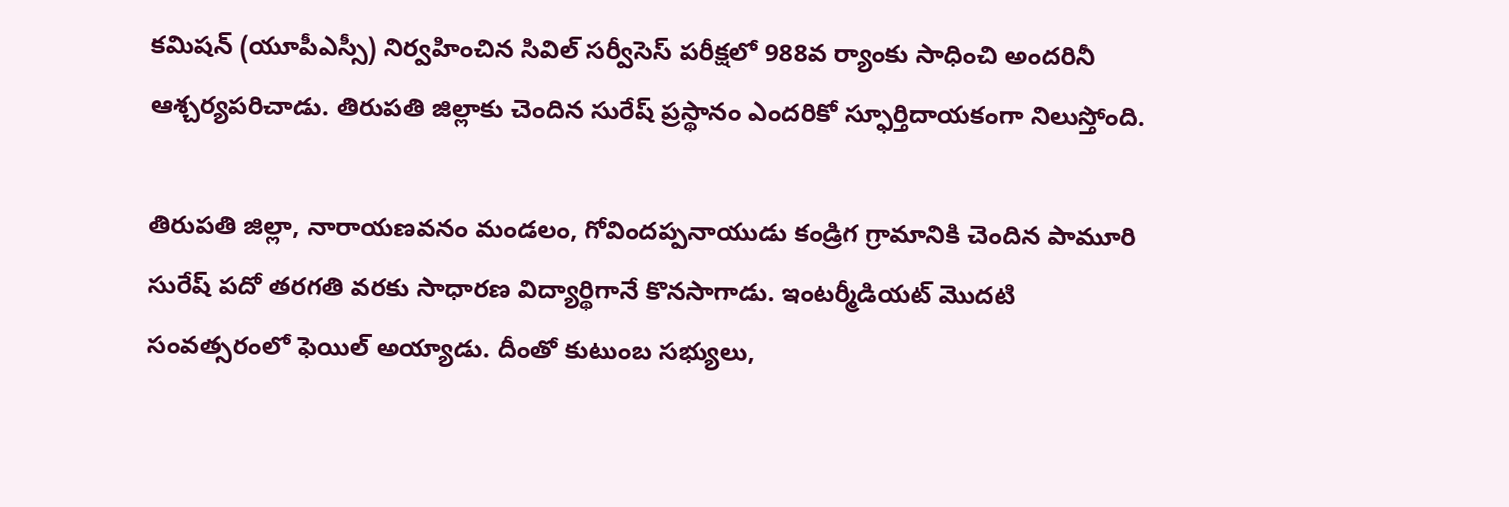కమిషన్ (యూపీఎస్సీ) నిర్వహించిన సివిల్ సర్వీసెస్ పరీక్షలో 988వ ర్యాంకు సాధించి అందరినీ ఆశ్చర్యపరిచాడు. తిరుపతి జిల్లాకు చెందిన సురేష్ ప్రస్థానం ఎందరికో స్ఫూర్తిదాయకంగా నిలుస్తోంది.

తిరుపతి జిల్లా, నారాయణవనం మండలం, గోవిందప్పనాయుడు కండ్రిగ గ్రామానికి చెందిన పామూరి సురేష్ పదో తరగతి వరకు సాధారణ విద్యార్థిగానే కొనసాగాడు. ఇంటర్మీడియట్ మొదటి సంవత్సరంలో ఫెయిల్ అయ్యాడు. దీంతో కుటుంబ సభ్యులు,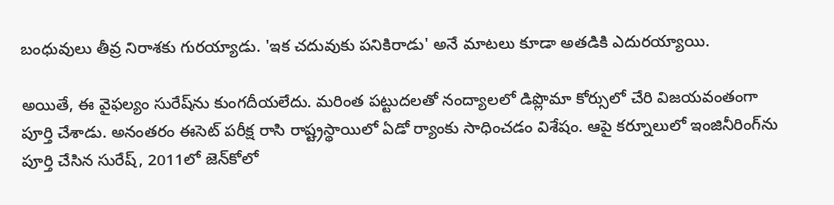బంధువులు తీవ్ర నిరాశకు గురయ్యాడు. 'ఇక చదువుకు పనికిరాడు' అనే మాటలు కూడా అతడికి ఎదురయ్యాయి.

అయితే, ఈ వైఫల్యం సురేష్‌ను కుంగదీయలేదు. మరింత పట్టుదలతో నంద్యాలలో డిప్లొమా కోర్సులో చేరి విజయవంతంగా పూర్తి చేశాడు. అనంతరం ఈసెట్ పరీక్ష రాసి రాష్ట్రస్థాయిలో ఏడో ర్యాంకు సాధించడం విశేషం. ఆపై కర్నూలులో ఇంజినీరింగ్‌ను పూర్తి చేసిన సురేష్, 2011లో జెన్‌కోలో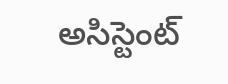అసిస్టెంట్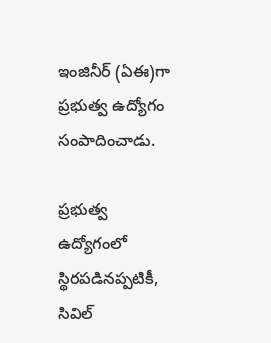ఇంజినీర్ (ఏఈ)గా ప్రభుత్వ ఉద్యోగం సంపాదించాడు.

ప్రభుత్వ ఉద్యోగంలో స్థిరపడినప్పటికీ, సివిల్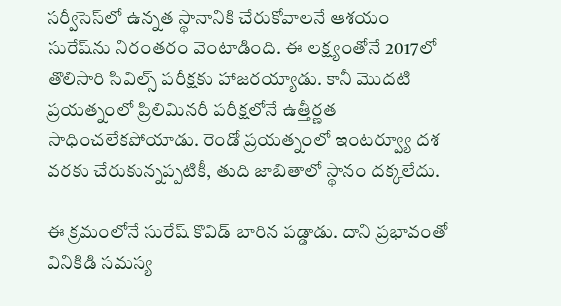సర్వీసెస్‌లో ఉన్నత స్థానానికి చేరుకోవాలనే ఆశయం సురేష్‌ను నిరంతరం వెంటాడింది. ఈ లక్ష్యంతోనే 2017లో తొలిసారి సివిల్స్ పరీక్షకు హాజరయ్యాడు. కానీ మొదటి ప్రయత్నంలో ప్రిలిమినరీ పరీక్షలోనే ఉత్తీర్ణత సాధించలేకపోయాడు. రెండో ప్రయత్నంలో ఇంటర్వ్యూ దశ వరకు చేరుకున్నప్పటికీ, తుది జాబితాలో స్థానం దక్కలేదు.

ఈ క్రమంలోనే సురేష్ కొవిడ్ బారిన పడ్డాడు. దాని ప్రభావంతో వినికిడి సమస్య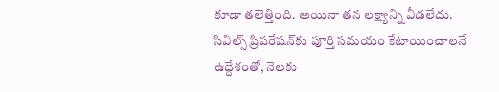కూడా తలెత్తింది. అయినా తన లక్ష్యాన్ని వీడలేదు. సివిల్స్ ప్రిపరేషన్‌కు పూర్తి సమయం కేటాయించాలనే ఉద్దేశంతో, నెలకు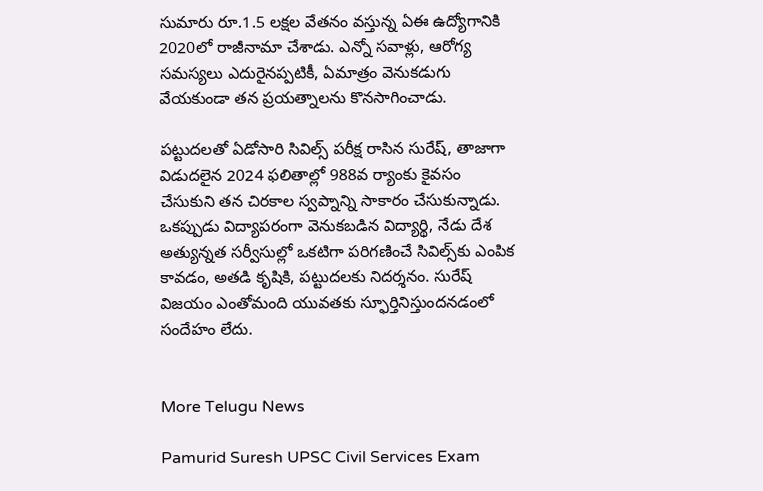సుమారు రూ.1.5 లక్షల వేతనం వస్తున్న ఏఈ ఉద్యోగానికి 2020లో రాజీనామా చేశాడు. ఎన్నో సవాళ్లు, ఆరోగ్య సమస్యలు ఎదురైనప్పటికీ, ఏమాత్రం వెనుకడుగు వేయకుండా తన ప్రయత్నాలను కొనసాగించాడు.

పట్టుదలతో ఏడోసారి సివిల్స్ పరీక్ష రాసిన సురేష్, తాజాగా విడుదలైన 2024 ఫలితాల్లో 988వ ర్యాంకు కైవసం చేసుకుని తన చిరకాల స్వప్నాన్ని సాకారం చేసుకున్నాడు. ఒకప్పుడు విద్యాపరంగా వెనుకబడిన విద్యార్థి, నేడు దేశ అత్యున్నత సర్వీసుల్లో ఒకటిగా పరిగణించే సివిల్స్‌కు ఎంపిక కావడం, అతడి కృషికి, పట్టుదలకు నిదర్శనం. సురేష్ విజయం ఎంతోమంది యువతకు స్ఫూర్తినిస్తుందనడంలో సందేహం లేదు.


More Telugu News

Pamurid Suresh UPSC Civil Services Exam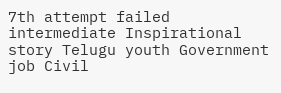7th attempt failed intermediate Inspirational story Telugu youth Government job Civil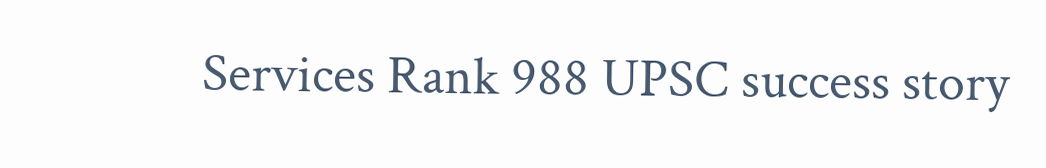Services Rank 988 UPSC success story